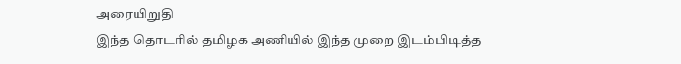அரையிறுதி
இந்த தொடரில் தமிழக அணியில் இந்த முறை இடம்பிடித்த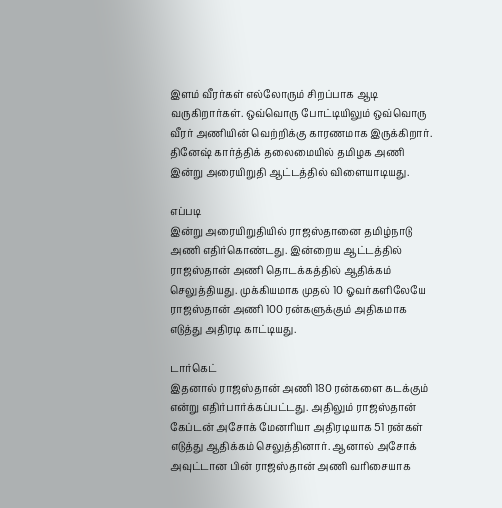இளம் வீரர்கள் எல்லோரும் சிறப்பாக ஆடி வருகிறார்கள். ஒவ்வொரு போட்டியிலும் ஒவ்வொரு வீரர் அணியின் வெற்றிக்கு காரணமாக இருக்கிறார். தினேஷ் கார்த்திக் தலைமையில் தமிழக அணி இன்று அரையிறுதி ஆட்டத்தில் விளையாடியது.

எப்படி
இன்று அரையிறுதியில் ராஜஸ்தானை தமிழ்நாடு அணி எதிர்கொண்டது. இன்றைய ஆட்டத்தில் ராஜஸ்தான் அணி தொடக்கத்தில் ஆதிக்கம் செலுத்தியது. முக்கியமாக முதல் 10 ஓவர்களிலேயே ராஜஸ்தான் அணி 100 ரன்களுக்கும் அதிகமாக எடுத்து அதிரடி காட்டியது.

டார்கெட்
இதனால் ராஜஸ்தான் அணி 180 ரன்களை கடக்கும் என்று எதிர்பார்க்கப்பட்டது. அதிலும் ராஜஸ்தான் கேப்டன் அசோக் மேனரியா அதிரடியாக 51 ரன்கள் எடுத்து ஆதிக்கம் செலுத்தினார். ஆனால் அசோக் அவுட்டான பின் ராஜஸ்தான் அணி வரிசையாக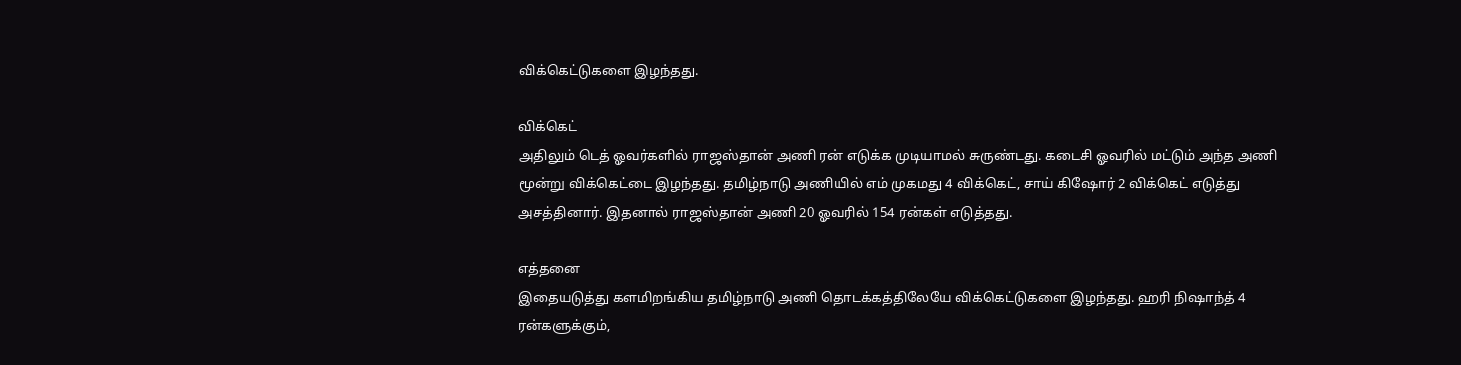விக்கெட்டுகளை இழந்தது.

விக்கெட்
அதிலும் டெத் ஓவர்களில் ராஜஸ்தான் அணி ரன் எடுக்க முடியாமல் சுருண்டது. கடைசி ஓவரில் மட்டும் அந்த அணி மூன்று விக்கெட்டை இழந்தது. தமிழ்நாடு அணியில் எம் முகமது 4 விக்கெட், சாய் கிஷோர் 2 விக்கெட் எடுத்து அசத்தினார். இதனால் ராஜஸ்தான் அணி 20 ஓவரில் 154 ரன்கள் எடுத்தது.

எத்தனை
இதையடுத்து களமிறங்கிய தமிழ்நாடு அணி தொடக்கத்திலேயே விக்கெட்டுகளை இழந்தது. ஹரி நிஷாந்த் 4 ரன்களுக்கும்,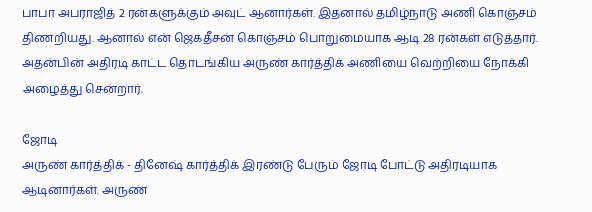பாபா அபராஜித் 2 ரன்களுக்கும் அவுட் ஆனார்கள். இதனால் தமிழ்நாடு அணி கொஞ்சம் திணறியது. ஆனால் என் ஜெகதீசன் கொஞ்சம் பொறுமையாக ஆடி 28 ரன்கள் எடுத்தார். அதன்பின் அதிரடி காட்ட தொடங்கிய அருண் கார்த்திக் அணியை வெற்றியை நோக்கி அழைத்து சென்றார்.

ஜோடி
அருண் கார்த்திக் - தினேஷ் கார்த்திக் இரண்டு பேரும் ஜோடி போட்டு அதிரடியாக ஆடினார்கள். அருண்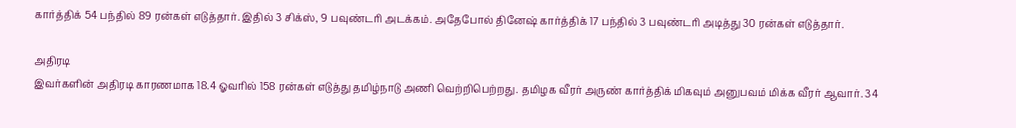கார்த்திக் 54 பந்தில் 89 ரன்கள் எடுத்தார். இதில் 3 சிக்ஸ், 9 பவுண்டரி அடக்கம். அதேபோல் தினேஷ் கார்த்திக் 17 பந்தில் 3 பவுண்டரி அடித்து 30 ரன்கள் எடுத்தார்.

அதிரடி
இவர்களின் அதிரடி காரணமாக 18.4 ஓவரில் 158 ரன்கள் எடுத்து தமிழ்நாடு அணி வெற்றிபெற்றது. தமிழக வீரர் அருண் கார்த்திக் மிகவும் அனுபவம் மிக்க வீரர் ஆவார். 34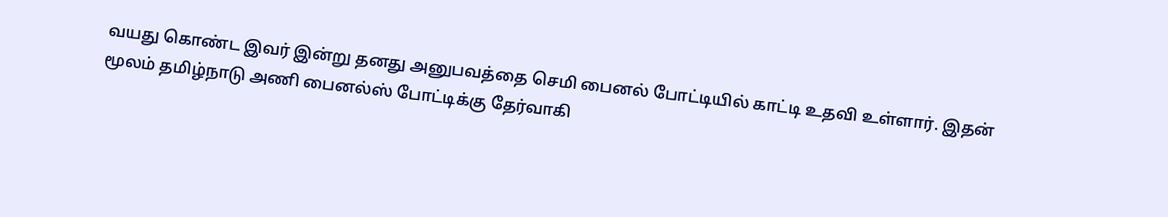வயது கொண்ட இவர் இன்று தனது அனுபவத்தை செமி பைனல் போட்டியில் காட்டி உதவி உள்ளார். இதன் மூலம் தமிழ்நாடு அணி பைனல்ஸ் போட்டிக்கு தேர்வாகி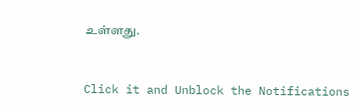உள்ளது.


Click it and Unblock the Notifications